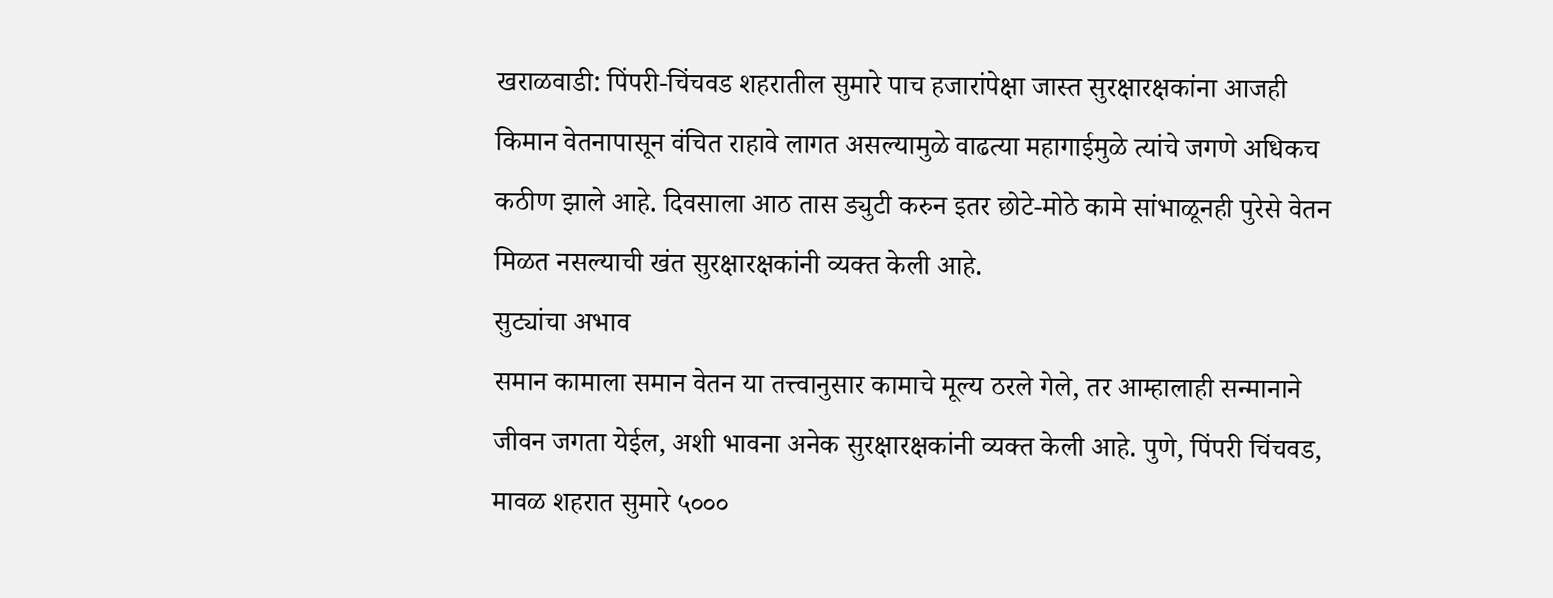खराळवाडी: पिंपरी-चिंचवड शहरातील सुमारे पाच हजारांपेक्षा जास्त सुरक्षारक्षकांना आजही किमान वेतनापासून वंचित राहावे लागत असल्यामुळे वाढत्या महागाईमुळे त्यांचे जगणे अधिकच कठीण झाले आहे. दिवसाला आठ तास ड्युटी करुन इतर छोटे-मोठे कामे सांभाळूनही पुरेसे वेतन मिळत नसल्याची खंत सुरक्षारक्षकांनी व्यक्त केली आहे.
सुट्यांचा अभाव
समान कामाला समान वेतन या तत्त्वानुसार कामाचे मूल्य ठरले गेले, तर आम्हालाही सन्मानाने जीवन जगता येईल, अशी भावना अनेक सुरक्षारक्षकांनी व्यक्त केली आहे. पुणे, पिंपरी चिंचवड, मावळ शहरात सुमारे ५०००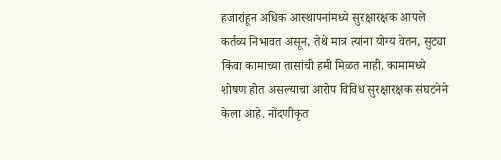हजारांहून अधिक आस्थापनांमध्ये सुरक्षारक्षक आपले कर्तव्य निभावत असून, तेथे मात्र त्यांना योग्य वेतन, सुट्या किंवा कामाच्या तासांची हमी मिळत नाही. कामामध्ये शोषण होत असल्याचा आरोप विविध सुरक्षारक्षक संघटनेने केला आहे. नोंदणीकृत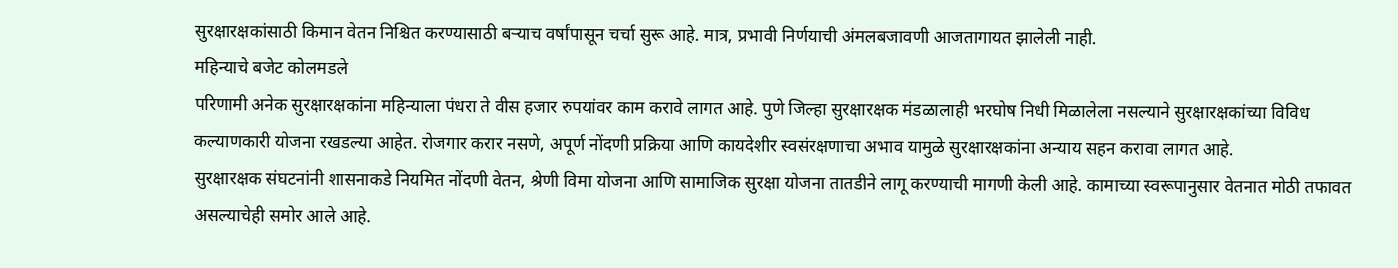सुरक्षारक्षकांसाठी किमान वेतन निश्चित करण्यासाठी बऱ्याच वर्षांपासून चर्चा सुरू आहे. मात्र, प्रभावी निर्णयाची अंमलबजावणी आजतागायत झालेली नाही.
महिन्याचे बजेट कोलमडले
परिणामी अनेक सुरक्षारक्षकांना महिन्याला पंधरा ते वीस हजार रुपयांवर काम करावे लागत आहे. पुणे जिल्हा सुरक्षारक्षक मंडळालाही भरघोष निधी मिळालेला नसल्याने सुरक्षारक्षकांच्या विविध कल्याणकारी योजना रखडल्या आहेत. रोजगार करार नसणे, अपूर्ण नोंदणी प्रक्रिया आणि कायदेशीर स्वसंरक्षणाचा अभाव यामुळे सुरक्षारक्षकांना अन्याय सहन करावा लागत आहे.
सुरक्षारक्षक संघटनांनी शासनाकडे नियमित नोंदणी वेतन, श्रेणी विमा योजना आणि सामाजिक सुरक्षा योजना तातडीने लागू करण्याची मागणी केली आहे. कामाच्या स्वरूपानुसार वेतनात मोठी तफावत असल्याचेही समोर आले आहे.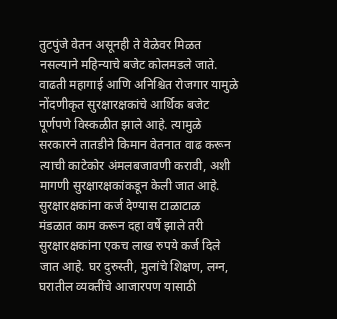तुटपुंजे वेतन असूनही ते वेळेवर मिळत नसल्याने महिन्याचे बजेट कोलमडले जाते. वाढती महागाई आणि अनिश्चित रोजगार यामुळे नोंदणीकृत सुरक्षारक्षकांचे आर्थिक बजेट पूर्णपणे विस्कळीत झाले आहे. त्यामुळे सरकारने तातडीने किमान वेतनात वाढ करून त्याची काटेकोर अंमलबजावणी करावी, अशी मागणी सुरक्षारक्षकांकडून केली जात आहे.
सुरक्षारक्षकांना कर्ज देण्यास टाळाटाळ
मंडळात काम करून दहा वर्षे झाले तरी सुरक्षारक्षकांना एकच लाख रुपये कर्ज दिले जात आहे. घर दुरुस्ती, मुलांचे शिक्षण, लग्न, घरातील व्यक्तींचे आजारपण यासाठी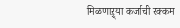मिळणाऱ्र्या कर्जाची रक्कम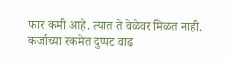फार कमी आहे. त्यात ते वेळेवर मिळत नाही. कर्जाच्या रकमेत दुप्पट वाढ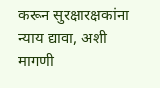करून सुरक्षारक्षकांना न्याय द्यावा, अशी मागणी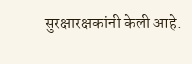सुरक्षारक्षकांनी केली आहे.